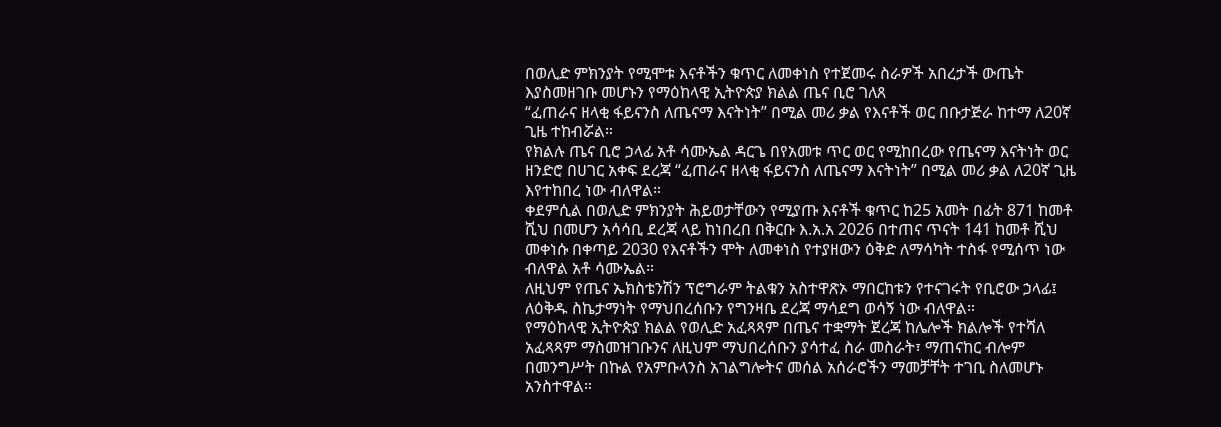በወሊድ ምክንያት የሚሞቱ እናቶችን ቁጥር ለመቀነስ የተጀመሩ ስራዎች አበረታች ውጤት እያስመዘገቡ መሆኑን የማዕከላዊ ኢትዮጵያ ክልል ጤና ቢሮ ገለጸ
“ፈጠራና ዘላቂ ፋይናንስ ለጤናማ እናትነት” በሚል መሪ ቃል የእናቶች ወር በቡታጅራ ከተማ ለ20ኛ ጊዜ ተከብሯል።
የክልሉ ጤና ቢሮ ኃላፊ አቶ ሳሙኤል ዳርጌ በየአመቱ ጥር ወር የሚከበረው የጤናማ እናትነት ወር ዘንድሮ በሀገር አቀፍ ደረጃ “ፈጠራና ዘላቂ ፋይናንስ ለጤናማ እናትነት” በሚል መሪ ቃል ለ20ኛ ጊዜ እየተከበረ ነው ብለዋል።
ቀደምሲል በወሊድ ምክንያት ሕይወታቸውን የሚያጡ እናቶች ቁጥር ከ25 አመት በፊት 871 ከመቶ ሺህ በመሆን አሳሳቢ ደረጃ ላይ ከነበረበ በቅርቡ እ.አ.አ 2026 በተጠና ጥናት 141 ከመቶ ሺህ መቀነሱ በቀጣይ 2030 የእናቶችን ሞት ለመቀነስ የተያዘውን ዕቅድ ለማሳካት ተስፋ የሚሰጥ ነው ብለዋል አቶ ሳሙኤል።
ለዚህም የጤና ኤክስቴንሽን ፕሮግራም ትልቁን አስተዋጽኦ ማበርከቱን የተናገሩት የቢሮው ኃላፊ፤ ለዕቅዱ ስኬታማነት የማህበረሰቡን የግንዛቤ ደረጃ ማሳደግ ወሳኝ ነው ብለዋል።
የማዕከላዊ ኢትዮጵያ ክልል የወሊድ አፈጻጻም በጤና ተቋማት ጀረጃ ከሌሎች ክልሎች የተሻለ አፈጻጻም ማስመዝገቡንና ለዚህም ማህበረሰቡን ያሳተፈ ስራ መስራት፣ ማጠናከር ብሎም በመንግሥት በኩል የአምቡላንስ አገልግሎትና መሰል አሰራሮችን ማመቻቸት ተገቢ ስለመሆኑ አንስተዋል።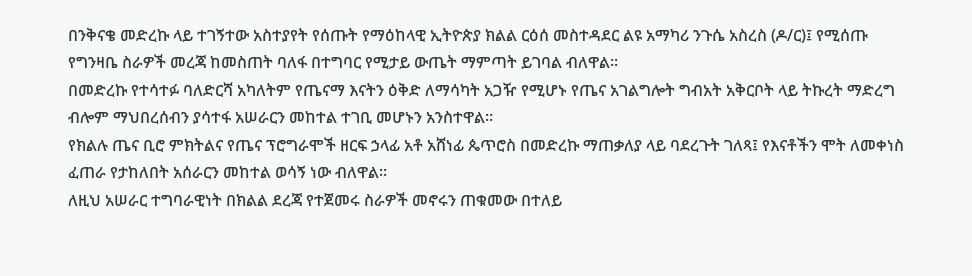በንቅናቄ መድረኩ ላይ ተገኝተው አስተያየት የሰጡት የማዕከላዊ ኢትዮጵያ ክልል ርዕሰ መስተዳደር ልዩ አማካሪ ንጉሴ አስረስ (ዶ/ር)፤ የሚሰጡ የግንዛቤ ስራዎች መረጃ ከመስጠት ባለፋ በተግባር የሚታይ ውጤት ማምጣት ይገባል ብለዋል።
በመድረኩ የተሳተፉ ባለድርሻ አካለትም የጤናማ እናትን ዕቅድ ለማሳካት አጋዥ የሚሆኑ የጤና አገልግሎት ግብአት አቅርቦት ላይ ትኩረት ማድረግ ብሎም ማህበረሰብን ያሳተፋ አሠራርን መከተል ተገቢ መሆኑን አንስተዋል።
የክልሉ ጤና ቢሮ ምክትልና የጤና ፕሮግራሞች ዘርፍ ኃላፊ አቶ አሸነፊ ጴጥሮስ በመድረኩ ማጠቃለያ ላይ ባደረጉት ገለጻ፤ የእናቶችን ሞት ለመቀነስ ፈጠራ የታከለበት አሰራርን መከተል ወሳኝ ነው ብለዋል።
ለዚህ አሠራር ተግባራዊነት በክልል ደረጃ የተጀመሩ ስራዎች መኖሩን ጠቁመው በተለይ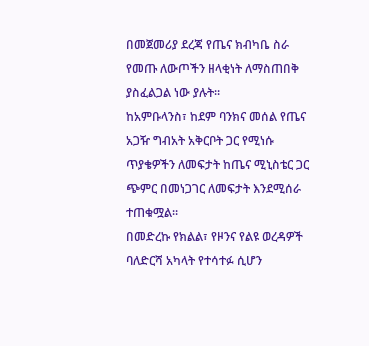በመጀመሪያ ደረጃ የጤና ክብካቤ ስራ የመጡ ለውጦችን ዘላቂነት ለማስጠበቅ ያስፈልጋል ነው ያሉት።
ከአምቡላንስ፣ ከደም ባንክና መሰል የጤና አጋዥ ግብአት አቅርቦት ጋር የሚነሱ ጥያቄዎችን ለመፍታት ከጤና ሚኒስቴር ጋር ጭምር በመነጋገር ለመፍታት እንደሚሰራ ተጠቁሟል።
በመድረኩ የክልል፣ የዞንና የልዩ ወረዳዎች ባለድርሻ አካላት የተሳተፉ ሲሆን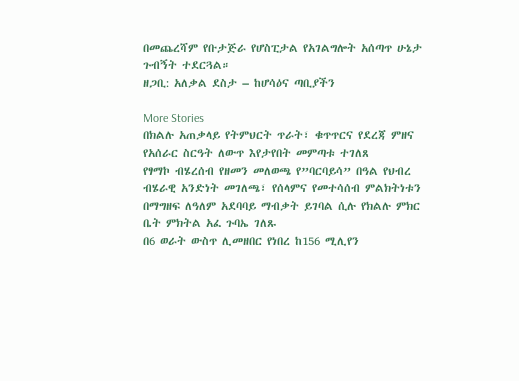በመጨረሻም የቡታጅራ የሆስፒታል የአገልግሎት አሰጣጥ ሁኔታ ጉብኝት ተደርጓል።
ዘጋቢ: አለቃል ደስታ – ከሆሳዕና ጣቢያችን

More Stories
በክልሉ አጠቃላይ የትምህርት ጥራት፣ ቁጥጥርና የደረጃ ምዘና የአሰራር ስርዓት ለውጥ እየታየበት መምጣቱ ተገለጸ
የፃማኮ ብሄረሰብ የዘመን መለወጫ የ”ባርባይሳ” በዓል የህብረ ብሄራዊ አንድነት መገለጫ፣ የሰላምና የመተሳሰብ ምልክትነቱን በማግዘፍ ለዓለም አደባባይ ማብቃት ይገባል ሲሉ የክልሉ ምክር ቤት ምክትል አፈ ጉባኤ ገለጹ
በ6 ወራት ውስጥ ሊመዘበር የነበረ ከ156 ሚሊየን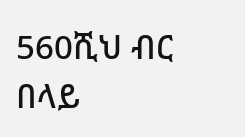560ሺህ ብር በላይ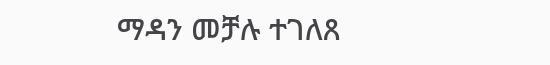ማዳን መቻሉ ተገለጸ